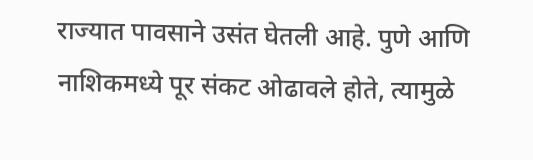राज्यात पावसाने उसंत घेतली आहे. पुणे आणि नाशिकमध्ये पूर संकट ओढावले होते, त्यामुळे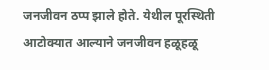जनजीवन ठप्प झाले होते. येथील पूरस्थिती आटोक्यात आल्याने जनजीवन हळूहळू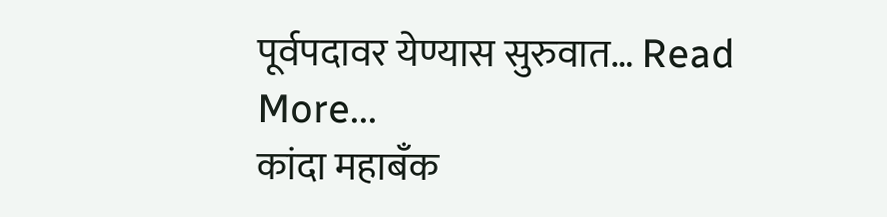पूर्वपदावर येण्यास सुरुवात… Read More...
कांदा महाबँक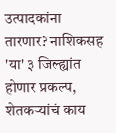उत्पादकांना तारणार? नाशिकसह 'या' ३ जिल्ह्यांत होणार प्रकल्प, शेतकऱ्यांचं काय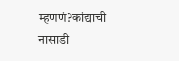म्हणणं?कांद्याची नासाडी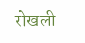रोखली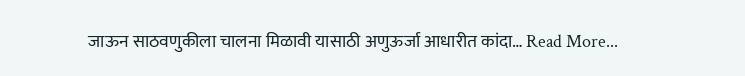जाऊन साठवणुकीला चालना मिळावी यासाठी अणुऊर्जा आधारीत कांदा… Read More...